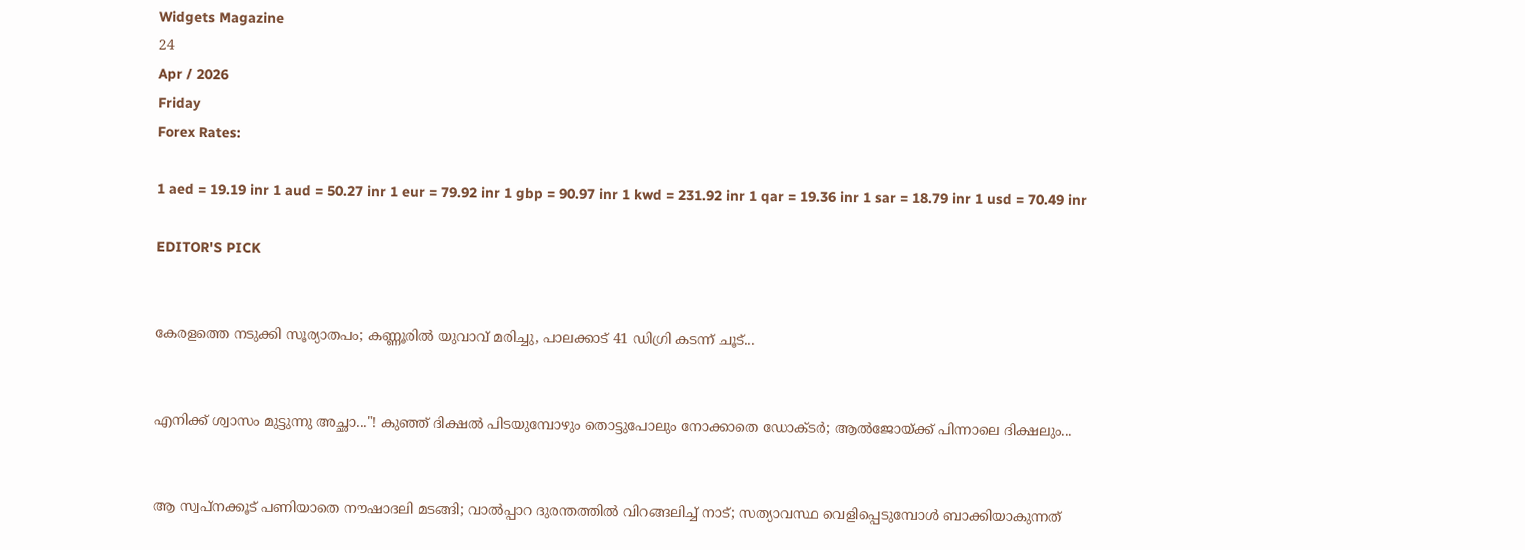Widgets Magazine
24
Apr / 2026
Friday
Forex Rates:

1 aed = 19.19 inr 1 aud = 50.27 inr 1 eur = 79.92 inr 1 gbp = 90.97 inr 1 kwd = 231.92 inr 1 qar = 19.36 inr 1 sar = 18.79 inr 1 usd = 70.49 inr

EDITOR'S PICK


കേരളത്തെ നടുക്കി സൂര്യാതപം; കണ്ണൂരിൽ യുവാവ് മരിച്ചു, പാലക്കാട് 41 ഡിഗ്രി കടന്ന് ചൂട്...


എനിക്ക് ശ്വാസം മുട്ടുന്നു അച്ഛാ..."! കുഞ്ഞ് ദിക്ഷൽ പിടയുമ്പോഴും തൊട്ടുപോലും നോക്കാതെ ഡോക്ടർ; ആൽജോയ്ക്ക് പിന്നാലെ ദിക്ഷലും...


ആ സ്വപ്നക്കൂട് പണിയാതെ നൗഷാദലി മടങ്ങി; വാൽപ്പാറ ദുരന്തത്തിൽ വിറങ്ങലിച്ച് നാട്; സത്യാവസ്ഥ വെളിപ്പെടുമ്പോൾ ബാക്കിയാകുന്നത്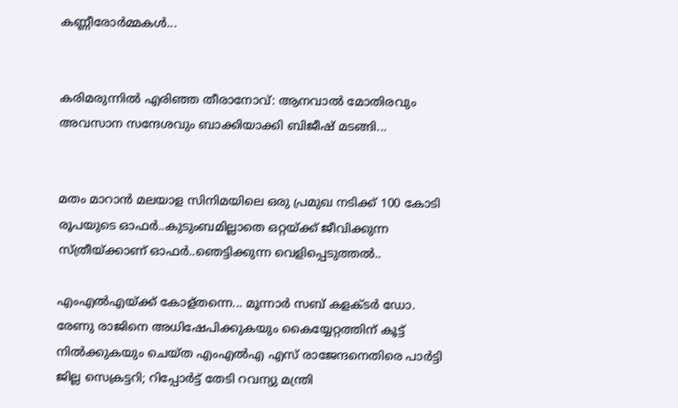കണ്ണീരോർമ്മകൾ...


കരിമരുന്നിൽ എരിഞ്ഞ തീരാനോവ്: ആനവാൽ മോതിരവും അവസാന സന്ദേശവും ബാക്കിയാക്കി ബിജീഷ് മടങ്ങി...


മതം മാറാൻ മലയാള സിനിമയിലെ ഒരു പ്രമുഖ നടിക്ക് 100 കോടി രൂപയുടെ ഓഫർ..കുടുംബമില്ലാതെ ഒറ്റയ്ക്ക് ജീവിക്കുന്ന സ്ത്രീയ്ക്കാണ് ഓഫർ..ഞെട്ടിക്കുന്ന വെളിപ്പെടുത്തൽ..

എംഎല്‍എയ്ക്ക് കോള്തന്നെ... മൂന്നാര്‍ സബ് കളക്ടര്‍ ഡോ. രേണു രാജിനെ അധിഷേപിക്കുകയും കൈയ്യേറ്റത്തിന് കൂട്ട് നില്‍ക്കുകയും ചെയ്ത എംഎല്‍എ എസ് രാജേന്ദനെതിരെ പാര്‍ട്ടി ജില്ല സെക്രട്ടറി; റിപ്പോര്‍ട്ട് തേടി റവന്യു മന്ത്രി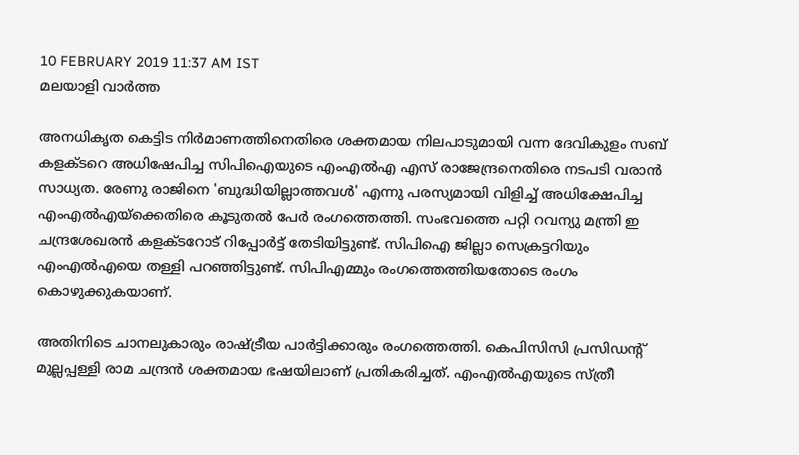10 FEBRUARY 2019 11:37 AM IST
മലയാളി വാര്‍ത്ത

അനധികൃത കെട്ടിട നിര്‍മാണത്തിനെതിരെ ശക്തമായ നിലപാടുമായി വന്ന ദേവികുളം സബ് കളക്ടറെ അധിഷേപിച്ച സിപിഐയുടെ എംഎല്‍എ എസ് രാജേന്ദ്രനെതിരെ നടപടി വരാന്‍ സാധ്യത. രേണു രാജിനെ 'ബുദ്ധിയില്ലാത്തവള്‍' എന്നു പരസ്യമായി വിളിച്ച് അധിക്ഷേപിച്ച എംഎല്‍എയ്‌ക്കെതിരെ കൂടുതല്‍ പേര്‍ രംഗത്തെത്തി. സംഭവത്തെ പറ്റി റവന്യു മന്ത്രി ഇ ചന്ദ്രശേഖരന്‍ കളക്ടറോട് റിപ്പോര്‍ട്ട് തേടിയിട്ടുണ്ട്. സിപിഐ ജില്ലാ സെക്രട്ടറിയും എംഎല്‍എയെ തള്ളി പറഞ്ഞിട്ടുണ്ട്. സിപിഎമ്മും രംഗത്തെത്തിയതോടെ രംഗം കൊഴുക്കുകയാണ്.

അതിനിടെ ചാനലുകാരും രാഷ്ട്രീയ പാര്‍ട്ടിക്കാരും രംഗത്തെത്തി. കെപിസിസി പ്രസിഡന്റ് മുല്ലപ്പള്ളി രാമ ചന്ദ്രന്‍ ശക്തമായ ഭഷയിലാണ് പ്രതികരിച്ചത്. എംഎല്‍എയുടെ സ്ത്രീ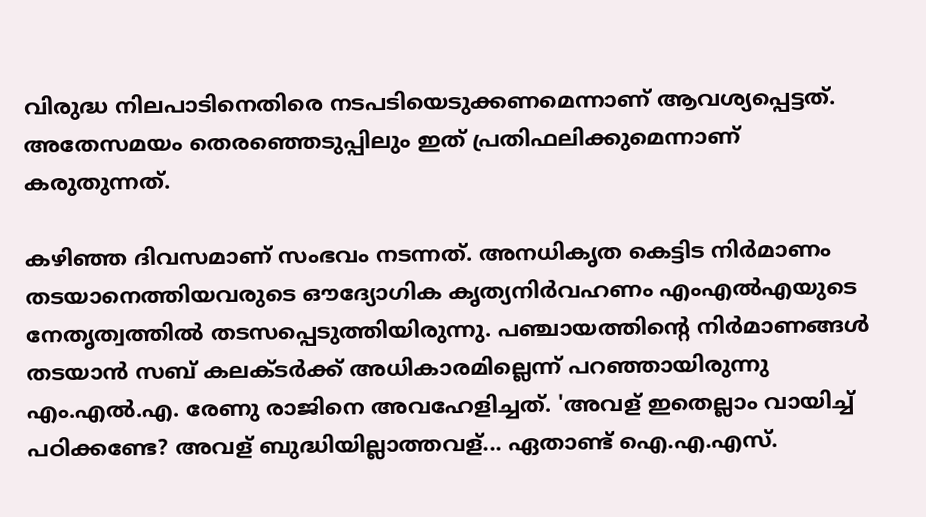വിരുദ്ധ നിലപാടിനെതിരെ നടപടിയെടുക്കണമെന്നാണ് ആവശ്യപ്പെട്ടത്. അതേസമയം തെരഞ്ഞെടുപ്പിലും ഇത് പ്രതിഫലിക്കുമെന്നാണ് കരുതുന്നത്.

കഴിഞ്ഞ ദിവസമാണ് സംഭവം നടന്നത്. അനധികൃത കെട്ടിട നിര്‍മാണം തടയാനെത്തിയവരുടെ ഔദ്യോഗിക കൃത്യനിര്‍വഹണം എംഎല്‍എയുടെ നേതൃത്വത്തില്‍ തടസപ്പെടുത്തിയിരുന്നു. പഞ്ചായത്തിന്റെ നിര്‍മാണങ്ങള്‍ തടയാന്‍ സബ് കലക്ടര്‍ക്ക് അധികാരമില്ലെന്ന് പറഞ്ഞായിരുന്നു എം.എല്‍.എ. രേണു രാജിനെ അവഹേളിച്ചത്. 'അവള് ഇതെല്ലാം വായിച്ച് പഠിക്കണ്ടേ? അവള് ബുദ്ധിയില്ലാത്തവള്... ഏതാണ്ട് ഐ.എ.എസ്.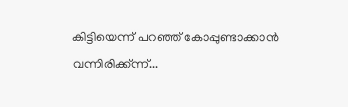കിട്ടിയെന്ന് പറഞ്ഞ് കോപ്പുണ്ടാക്കാന്‍ വന്നിരിക്ക്ന്ന്...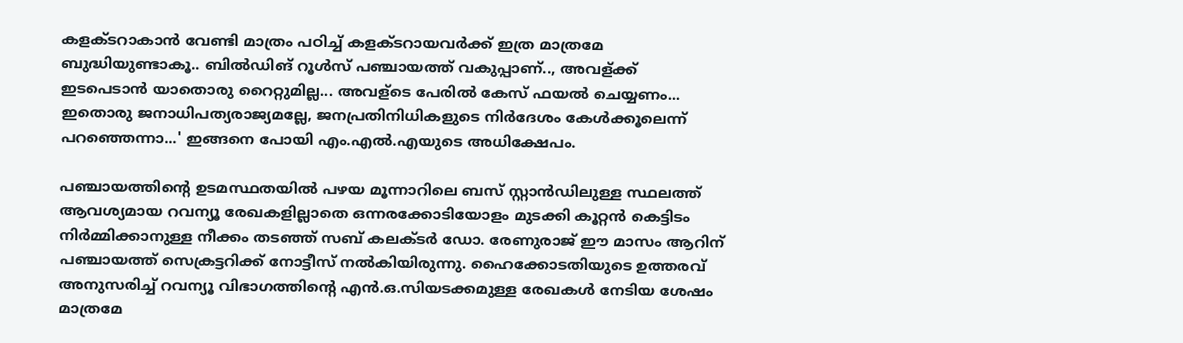കളക്ടറാകാന്‍ വേണ്ടി മാത്രം പഠിച്ച് കളക്ടറായവര്‍ക്ക് ഇത്ര മാത്രമേ ബുദ്ധിയുണ്ടാകൂ.. ബില്‍ഡിങ് റൂള്‍സ് പഞ്ചായത്ത് വകുപ്പാണ്.., അവള്ക്ക് ഇടപെടാന്‍ യാതൊരു റൈറ്റുമില്ല... അവള്‌ടെ പേരില്‍ കേസ് ഫയല്‍ ചെയ്യണം... ഇതൊരു ജനാധിപത്യരാജ്യമല്ലേ, ജനപ്രതിനിധികളുടെ നിര്‍ദേശം കേള്‍ക്കൂലെന്ന് പറഞ്ഞെന്നാ...' ഇങ്ങനെ പോയി എം.എല്‍.എയുടെ അധിക്ഷേപം.

പഞ്ചായത്തിന്റെ ഉടമസ്ഥതയില്‍ പഴയ മൂന്നാറിലെ ബസ് സ്റ്റാന്‍ഡിലുള്ള സ്ഥലത്ത് ആവശ്യമായ റവന്യൂ രേഖകളില്ലാതെ ഒന്നരക്കോടിയോളം മുടക്കി കൂറ്റന്‍ കെട്ടിടം നിര്‍മ്മിക്കാനുള്ള നീക്കം തടഞ്ഞ് സബ് കലക്ടര്‍ ഡോ. രേണുരാജ് ഈ മാസം ആറിന് പഞ്ചായത്ത് സെക്രട്ടറിക്ക് നോട്ടീസ് നല്‍കിയിരുന്നു. ഹൈക്കോടതിയുടെ ഉത്തരവ് അനുസരിച്ച് റവന്യൂ വിഭാഗത്തിന്റെ എന്‍.ഒ.സിയടക്കമുള്ള രേഖകള്‍ നേടിയ ശേഷം മാത്രമേ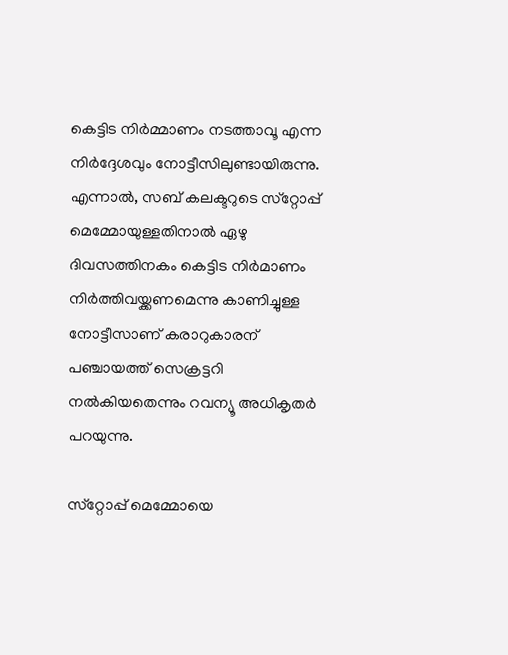കെട്ടിട നിര്‍മ്മാണം നടത്താവൂ എന്ന നിര്‍ദ്ദേശവും നോട്ടീസിലുണ്ടായിരുന്നു. എന്നാല്‍, സബ് കലക്ടറുടെ സ്‌റ്റോപ്പ് മെമ്മോയുള്ളതിനാല്‍ ഏഴു ദിവസത്തിനകം കെട്ടിട നിര്‍മാണം നിര്‍ത്തിവയ്ക്കണമെന്നു കാണിച്ചുള്ള നോട്ടീസാണ് കരാറുകാരന് പഞ്ചായത്ത് സെക്രട്ടറി നല്‍കിയതെന്നും റവന്യൂ അധികൃതര്‍ പറയുന്നു.

സ്‌റ്റോപ്പ് മെമ്മോയെ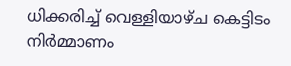ധിക്കരിച്ച് വെള്ളിയാഴ്ച കെട്ടിടം നിര്‍മ്മാണം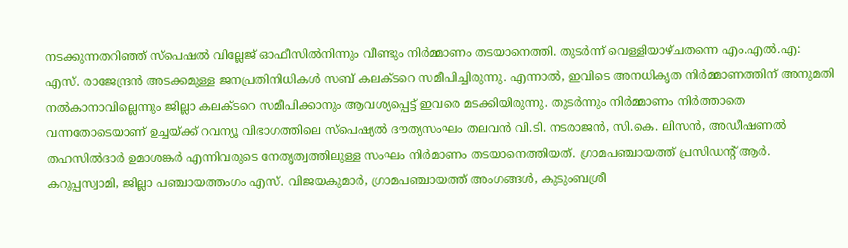നടക്കുന്നതറിഞ്ഞ് സ്‌പെഷല്‍ വില്ലേജ് ഓഫീസില്‍നിന്നും വീണ്ടും നിര്‍മ്മാണം തടയാനെത്തി. തുടര്‍ന്ന് വെള്ളിയാഴ്ചതന്നെ എം.എല്‍.എ: എസ്. രാജേന്ദ്രന്‍ അടക്കമുള്ള ജനപ്രതിനിധികള്‍ സബ് കലക്ടറെ സമീപിച്ചിരുന്നു. എന്നാല്‍, ഇവിടെ അനധികൃത നിര്‍മ്മാണത്തിന് അനുമതി നല്‍കാനാവില്ലെന്നും ജില്ലാ കലക്ടറെ സമീപിക്കാനും ആവശ്യപ്പെട്ട് ഇവരെ മടക്കിയിരുന്നു. തുടര്‍ന്നും നിര്‍മ്മാണം നിര്‍ത്താതെ വന്നതോടെയാണ് ഉച്ചയ്ക്ക് റവന്യൂ വിഭാഗത്തിലെ സ്‌പെഷ്യല്‍ ദൗത്യസംഘം തലവന്‍ വി.ടി. നടരാജന്‍, സി.കെ. ലിസന്‍, അഡീഷണല്‍ തഹസില്‍ദാര്‍ ഉമാശങ്കര്‍ എന്നിവരുടെ നേതൃത്വത്തിലുള്ള സംഘം നിര്‍മാണം തടയാനെത്തിയത്. ഗ്രാമപഞ്ചായത്ത് പ്രസിഡന്റ് ആര്‍. കറുപ്പസ്വാമി, ജില്ലാ പഞ്ചായത്തംഗം എസ്. വിജയകുമാര്‍, ഗ്രാമപഞ്ചായത്ത് അംഗങ്ങള്‍, കുടുംബശ്രീ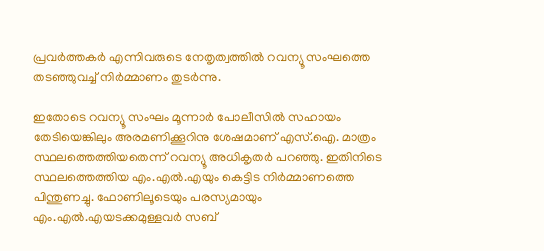പ്രവര്‍ത്തകര്‍ എന്നിവരുടെ നേതൃത്വത്തില്‍ റവന്യൂ സംഘത്തെ തടഞ്ഞുവച്ച് നിര്‍മ്മാണം തുടര്‍ന്നു.

ഇതോടെ റവന്യൂ സംഘം മൂന്നാര്‍ പോലീസില്‍ സഹായം തേടിയെങ്കിലും അരമണിക്കൂറിനു ശേഷമാണ് എസ്.ഐ. മാത്രം സ്ഥലത്തെത്തിയതെന്ന് റവന്യൂ അധികൃതര്‍ പറഞ്ഞു. ഇതിനിടെ സ്ഥലത്തെത്തിയ എം.എല്‍.എയും കെട്ടിട നിര്‍മ്മാണത്തെ പിന്തുണച്ചു. ഫോണിലൂടെയും പരസ്യമായും എം.എല്‍.എയടക്കമുള്ളവര്‍ സബ്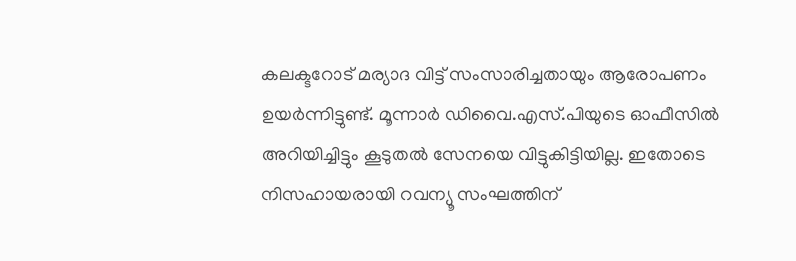കലക്ടറോട് മര്യാദ വിട്ട് സംസാരിച്ചതായും ആരോപണം ഉയര്‍ന്നിട്ടുണ്ട്. മൂന്നാര്‍ ഡിവൈ.എസ്.പിയുടെ ഓഫീസില്‍ അറിയിച്ചിട്ടും കൂടുതല്‍ സേനയെ വിട്ടുകിട്ടിയില്ല. ഇതോടെ നിസഹായരായി റവന്യൂ സംഘത്തിന്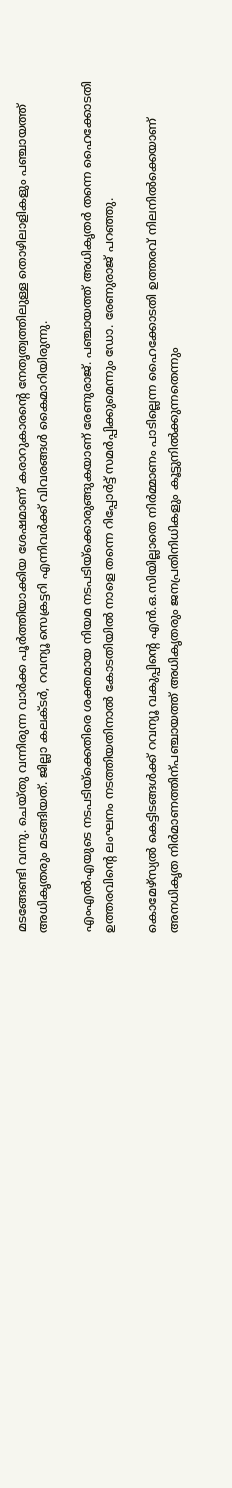മടങ്ങേണ്ടി വന്നു. ചെയ്തു വന്നിരുന്ന വാര്‍ക്ക പൂര്‍ത്തിയാക്കിയ ശേഷമാണ് കരാറുകാരന്റെ നേതൃത്വത്തിലുള്ള തൊഴിലാളികളും പഞ്ചായത്ത് അധികൃതരും മടങ്ങിയത്. ജില്ലാ കലക്ടര്‍, റവന്യൂ സെക്രട്ടറി എന്നിവര്‍ക്ക് വിവരങ്ങള്‍ കൈമാറിയിരുന്നു.

എംഎല്‍എയുടെ നടപടിയ്‌ക്കെതിരെ ശക്തമായ നിയമ നടപടിയ്‌ക്കൊരുങ്ങുകയാണ് രേണുരാജ്. പഞ്ചായത്ത് അധികൃതര്‍ തന്നെ ഹൈക്കോടതി ഉത്തരവിന്റെ ലംഘനം നടത്തിയതിനാല്‍ കോടതിയില്‍ നാളെ തന്നെ റിപ്പോര്‍ട്ട് സമര്‍പ്പിക്കുമെന്നും ഡോ. രേണുരാജ് പറഞ്ഞു.

കൊമേഴ്‌സ്യല്‍ കെട്ടിടങ്ങള്‍ക്ക് റവന്യൂ വകുപ്പിന്റെ എന്‍.ഒ.സിയില്ലാതെ നിര്‍മ്മാണം പാടില്ലെന്ന ഹൈക്കോടതി ഉത്തരവ് നിലനില്‍ക്കെയാണ് അനധികൃത നിര്‍മാണത്തിന്പഞ്ചായത്ത് അധികൃതരും ജനപ്രതിനിധികളും കൂട്ടുനില്‍ക്കുന്നതെന്നും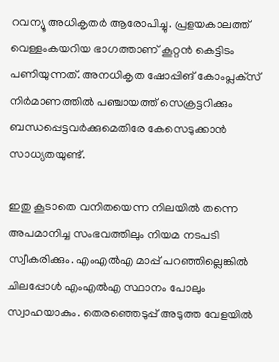റവന്യൂ അധികൃതര്‍ ആരോപിച്ചു. പ്രളയകാലത്ത് വെള്ളംകയറിയ ഭാഗത്താണ് കൂറ്റന്‍ കെട്ടിടം പണിയുന്നത്. അനധികൃത ഷോപ്പിങ് കോംപ്ലക്‌സ് നിര്‍മാണത്തില്‍ പഞ്ചായത്ത് സെക്രട്ടറിക്കും ബന്ധപ്പെട്ടവര്‍ക്കുമെതിരേ കേസെടുക്കാന്‍ സാധ്യതയുണ്ട്.

ഇതു കൂടാതെ വനിതയെന്ന നിലയില്‍ തന്നെ അപമാനിച്ച സംഭവത്തിലും നിയമ നടപടി സ്വീകരിക്കും. എംഎല്‍എ മാപ്പ് പറഞ്ഞില്ലെങ്കില്‍ ചിലപ്പോള്‍ എംഎല്‍എ സ്ഥാനം പോലും സ്വാഹയാകും. തെരഞ്ഞെടുപ്പ് അടുത്ത വേളയില്‍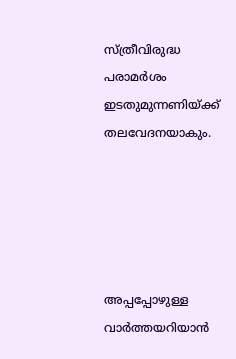സ്ത്രീവിരുദ്ധ പരാമര്‍ശം ഇടതുമുന്നണിയ്ക്ക് തലവേദനയാകും.





അപ്പപ്പോഴുള്ള വാര്‍ത്തയറിയാന്‍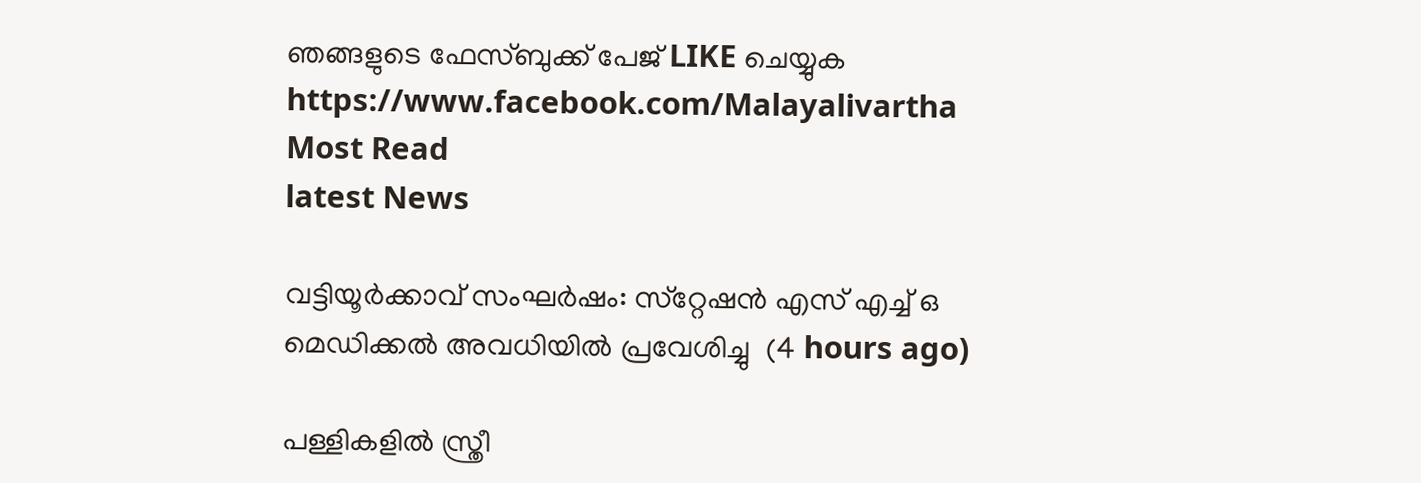ഞങ്ങളുടെ ഫേസ്‌ബുക്ക്‌ പേജ് LIKE ചെയ്യുക
https://www.facebook.com/Malayalivartha
Most Read
latest News

വട്ടിയൂര്‍ക്കാവ് സംഘര്‍ഷം: സ്‌റ്റേഷന്‍ എസ് എച്ച് ഒ മെഡിക്കല്‍ അവധിയില്‍ പ്രവേശിച്ചു  (4 hours ago)

പള്ളികളില്‍ സ്ത്രീ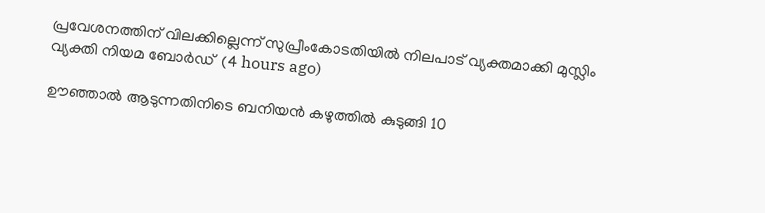പ്രവേശനത്തിന് വിലക്കില്ലെന്ന് സുപ്രീംകോടതിയില്‍ നിലപാട് വ്യക്തമാക്കി മുസ്ലിം വ്യക്തി നിയമ ബോര്‍ഡ്  (4 hours ago)

ഊഞ്ഞാല്‍ ആടുന്നതിനിടെ ബനിയന്‍ കഴുത്തില്‍ കുടുങ്ങി 10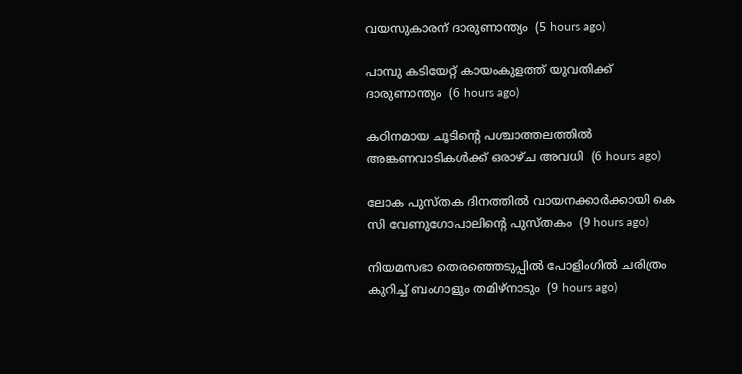വയസുകാരന് ദാരുണാന്ത്യം  (5 hours ago)

പാമ്പു കടിയേറ്റ് കായംകുളത്ത് യുവതിക്ക് ദാരുണാന്ത്യം  (6 hours ago)

കഠിനമായ ചൂടിന്റെ പശ്ചാത്തലത്തില്‍ അങ്കണവാടികള്‍ക്ക് ഒരാഴ്ച അവധി  (6 hours ago)

ലോക പുസ്തക ദിനത്തില്‍ വായനക്കാര്‍ക്കായി കെ സി വേണുഗോപാലിന്റെ പുസ്തകം  (9 hours ago)

നിയമസഭാ തെരഞ്ഞെടുപ്പില്‍ പോളിംഗില്‍ ചരിത്രം കുറിച്ച് ബംഗാളും തമിഴ്‌നാടും  (9 hours ago)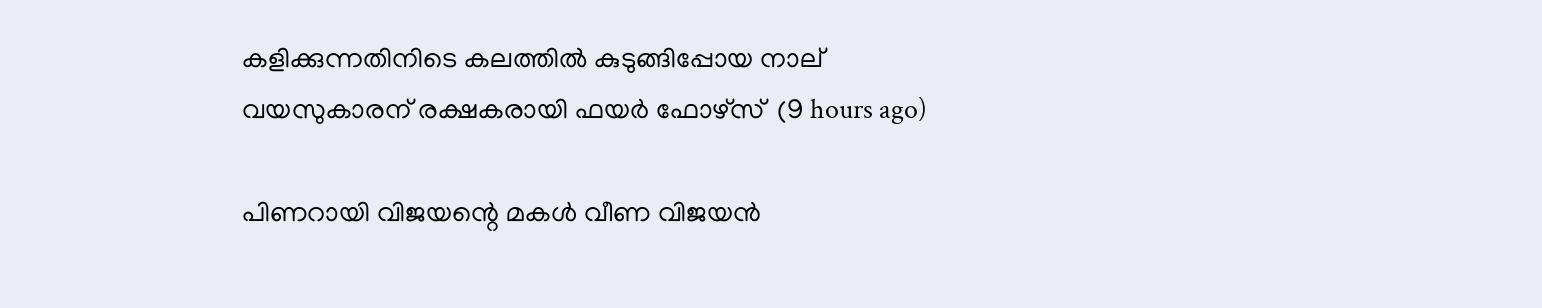കളിക്കുന്നതിനിടെ കലത്തില്‍ കുടുങ്ങിപ്പോയ നാല് വയസുകാരന് രക്ഷകരായി ഫയര്‍ ഫോഴ്‌സ്  (9 hours ago)

പിണറായി വിജയന്റെ മകള്‍ വീണ വിജയന്‍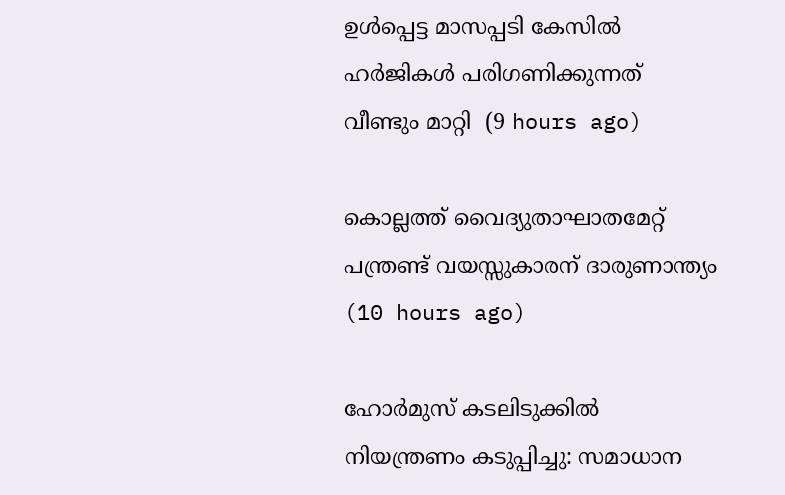ഉള്‍പ്പെട്ട മാസപ്പടി കേസില്‍ ഹര്‍ജികള്‍ പരിഗണിക്കുന്നത് വീണ്ടും മാറ്റി  (9 hours ago)

കൊല്ലത്ത് വൈദ്യുതാഘാതമേറ്റ് പന്ത്രണ്ട് വയസ്സുകാരന് ദാരുണാന്ത്യം  (10 hours ago)

ഹോര്‍മുസ് കടലിടുക്കില്‍ നിയന്ത്രണം കടുപ്പിച്ചു: സമാധാന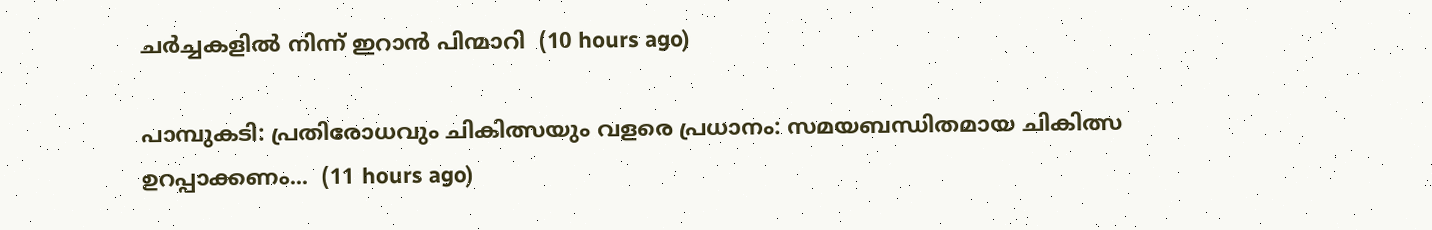ചര്‍ച്ചകളില്‍ നിന്ന് ഇറാന്‍ പിന്മാറി  (10 hours ago)

പാമ്പുകടി: പ്രതിരോധവും ചികിത്സയും വളരെ പ്രധാനം: സമയബന്ധിതമായ ചികിത്സ ഉറപ്പാക്കണം...  (11 hours ago)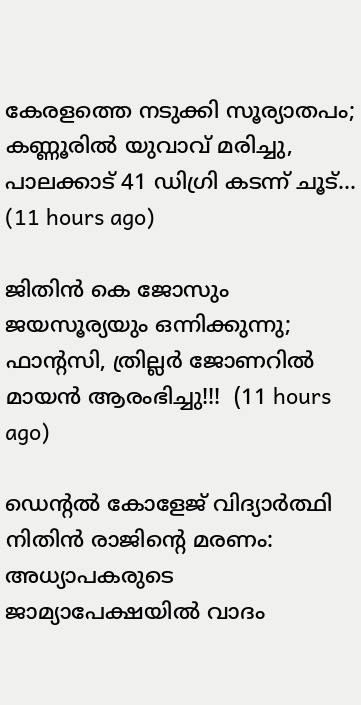കേരളത്തെ നടുക്കി സൂര്യാതപം; കണ്ണൂരിൽ യുവാവ് മരിച്ചു, പാലക്കാട് 41 ഡിഗ്രി കടന്ന് ചൂട്...  (11 hours ago)

ജിതിൻ കെ ജോസും ജയസൂര്യയും ഒന്നിക്കുന്നു; ഫാന്റസി, ത്രില്ലർ ജോണറിൽ മായൻ ആരംഭിച്ചു!!!  (11 hours ago)

ഡെന്റല്‍ കോളേജ് വിദ്യാര്‍ത്ഥി നിതിന്‍ രാജിന്റെ മരണം: അധ്യാപകരുടെ ജാമ്യാപേക്ഷയില്‍ വാദം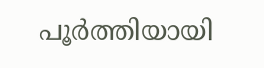പൂര്‍ത്തിയായി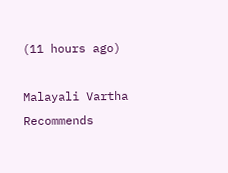(11 hours ago)

Malayali Vartha Recommends